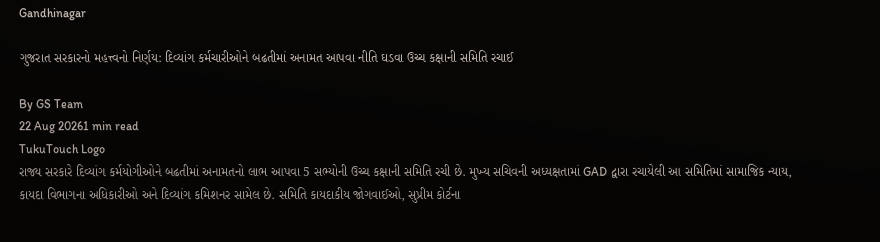Gandhinagar

ગુજરાત સરકારનો મહત્ત્વનો નિર્ણય: દિવ્યાંગ કર્મચારીઓને બઢતીમાં અનામત આપવા નીતિ ઘડવા ઉચ્ચ કક્ષાની સમિતિ રચાઈ

By GS Team
22 Aug 20261 min read
TukuTouch Logo
રાજ્ય સરકારે દિવ્યાંગ કર્મયોગીઓને બઢતીમાં અનામતનો લાભ આપવા 5 સભ્યોની ઉચ્ચ કક્ષાની સમિતિ રચી છે. મુખ્ય સચિવની અધ્યક્ષતામાં GAD દ્વારા રચાયેલી આ સમિતિમાં સામાજિક ન્યાય, કાયદા વિભાગના અધિકારીઓ અને દિવ્યાંગ કમિશનર સામેલ છે. સમિતિ કાયદાકીય જોગવાઈઓ, સુપ્રીમ કોર્ટના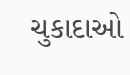ચુકાદાઓ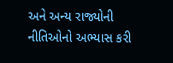અને અન્ય રાજ્યોની નીતિઓનો અભ્યાસ કરી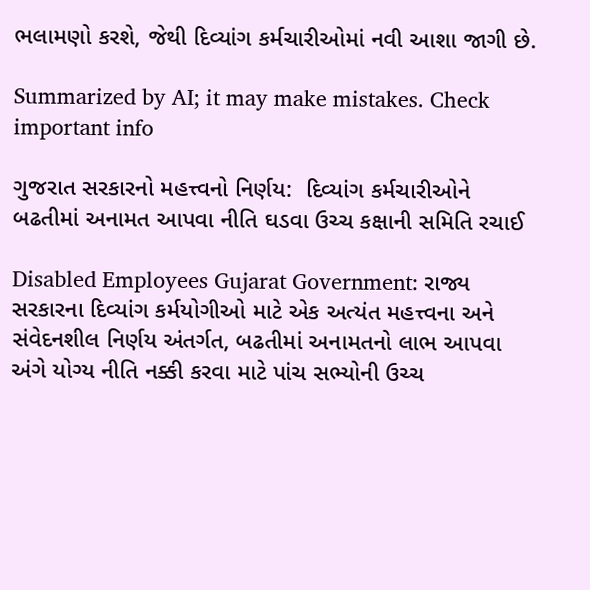ભલામણો કરશે, જેથી દિવ્યાંગ કર્મચારીઓમાં નવી આશા જાગી છે.

Summarized by AI; it may make mistakes. Check important info

ગુજરાત સરકારનો મહત્ત્વનો નિર્ણય:  દિવ્યાંગ કર્મચારીઓને બઢતીમાં અનામત આપવા નીતિ ઘડવા ઉચ્ચ કક્ષાની સમિતિ રચાઈ

Disabled Employees Gujarat Government: રાજ્ય સરકારના દિવ્યાંગ કર્મયોગીઓ માટે એક અત્યંત મહત્ત્વના અને સંવેદનશીલ નિર્ણય અંતર્ગત, બઢતીમાં અનામતનો લાભ આપવા અંગે યોગ્ય નીતિ નક્કી કરવા માટે પાંચ સભ્યોની ઉચ્ચ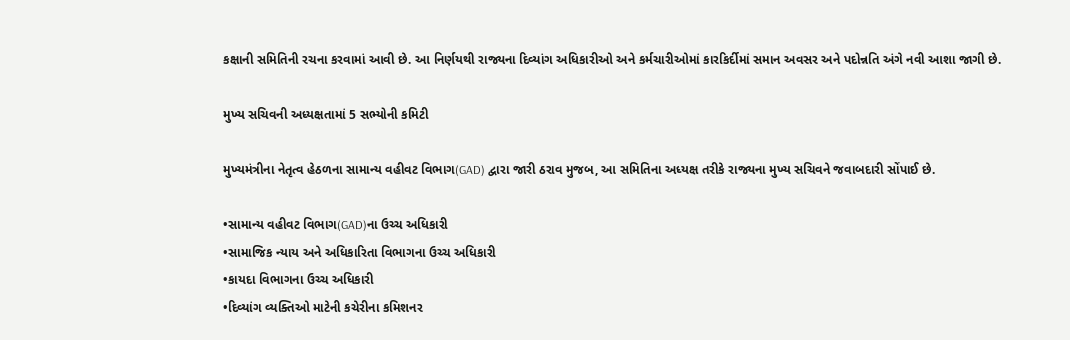કક્ષાની સમિતિની રચના કરવામાં આવી છે. આ નિર્ણયથી રાજ્યના દિવ્યાંગ અધિકારીઓ અને કર્મચારીઓમાં કારકિર્દીમાં સમાન અવસર અને પદોન્નતિ અંગે નવી આશા જાગી છે.

મુખ્ય સચિવની અધ્યક્ષતામાં 5 સભ્યોની કમિટી

મુખ્યમંત્રીના નેતૃત્વ હેઠળના સામાન્ય વહીવટ વિભાગ(GAD) દ્વારા જારી ઠરાવ મુજબ, આ સમિતિના અધ્યક્ષ તરીકે રાજ્યના મુખ્ય સચિવને જવાબદારી સોંપાઈ છે.

•સામાન્ય વહીવટ વિભાગ(GAD)ના ઉચ્ચ અધિકારી
•સામાજિક ન્યાય અને અધિકારિતા વિભાગના ઉચ્ચ અધિકારી
•કાયદા વિભાગના ઉચ્ચ અધિકારી
•દિવ્યાંગ વ્યક્તિઓ માટેની કચેરીના કમિશનર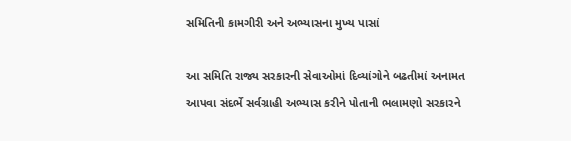સમિતિની કામગીરી અને અભ્યાસના મુખ્ય પાસાં

આ સમિતિ રાજ્ય સરકારની સેવાઓમાં દિવ્યાંગોને બઢતીમાં અનામત આપવા સંદર્ભે સર્વગ્રાહી અભ્યાસ કરીને પોતાની ભલામણો સરકારને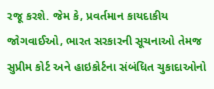રજૂ કરશે. જેમ કે, પ્રવર્તમાન કાયદાકીય જોગવાઈઓ, ભારત સરકારની સૂચનાઓ તેમજ સુપ્રીમ કોર્ટ અને હાઇકોર્ટના સંબંધિત ચુકાદાઓનો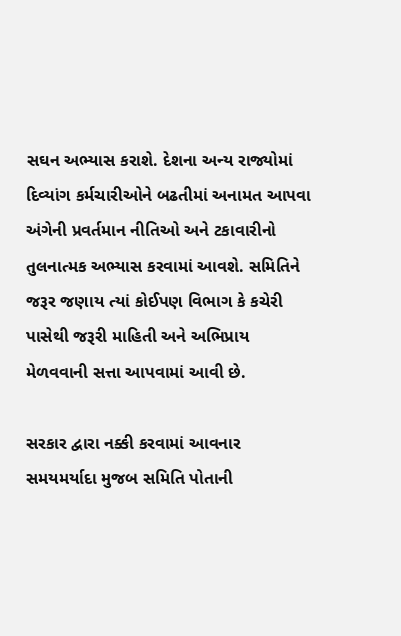સઘન અભ્યાસ કરાશે. દેશના અન્ય રાજ્યોમાં દિવ્યાંગ કર્મચારીઓને બઢતીમાં અનામત આપવા અંગેની પ્રવર્તમાન નીતિઓ અને ટકાવારીનો તુલનાત્મક અભ્યાસ કરવામાં આવશે. સમિતિને જરૂર જણાય ત્યાં કોઈપણ વિભાગ કે કચેરી પાસેથી જરૂરી માહિતી અને અભિપ્રાય મેળવવાની સત્તા આપવામાં આવી છે.

સરકાર દ્વારા નક્કી કરવામાં આવનાર સમયમર્યાદા મુજબ સમિતિ પોતાની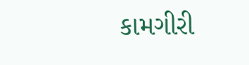કામગીરી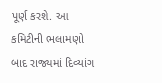પૂર્ણ કરશે. આ કમિટીની ભલામણો બાદ રાજ્યમાં દિવ્યાંગ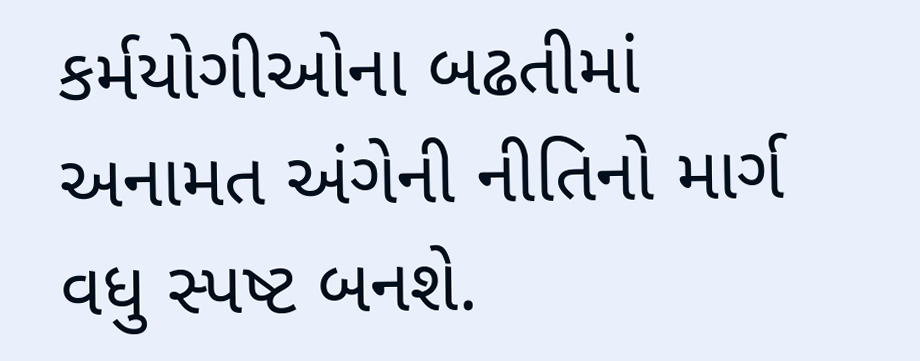કર્મયોગીઓના બઢતીમાં અનામત અંગેની નીતિનો માર્ગ વધુ સ્પષ્ટ બનશે.